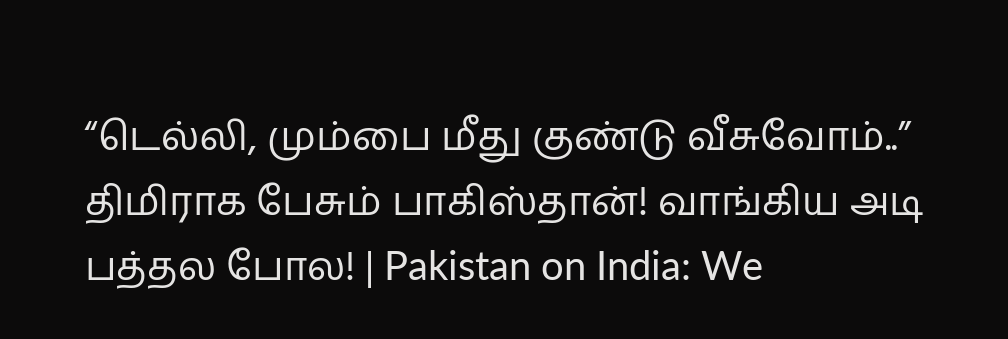“டெல்லி, மும்பை மீது குண்டு வீசுவோம்..” திமிராக பேசும் பாகிஸ்தான்! வாங்கிய அடி பத்தல போல! | Pakistan on India: We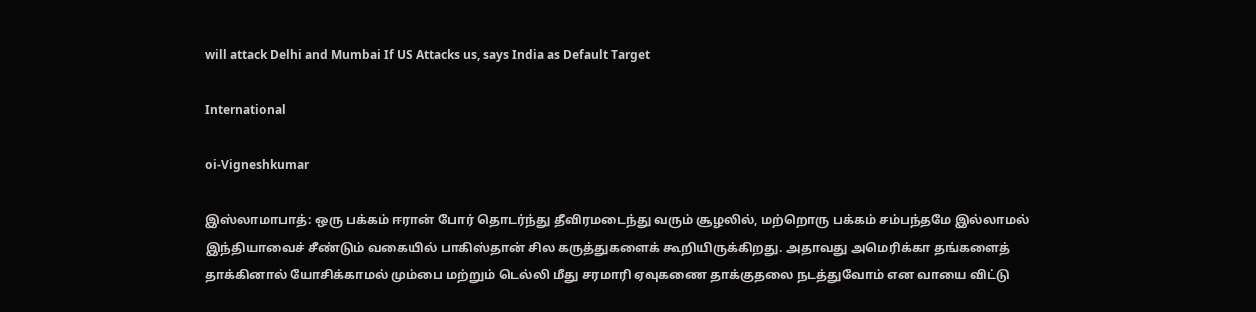will attack Delhi and Mumbai If US Attacks us, says India as Default Target

International

oi-Vigneshkumar

இஸ்லாமாபாத்: ஒரு பக்கம் ஈரான் போர் தொடர்ந்து தீவிரமடைந்து வரும் சூழலில், மற்றொரு பக்கம் சம்பந்தமே இல்லாமல் இந்தியாவைச் சீண்டும் வகையில் பாகிஸ்தான் சில கருத்துகளைக் கூறியிருக்கிறது. அதாவது அமெரிக்கா தங்களைத் தாக்கினால் யோசிக்காமல் மும்பை மற்றும் டெல்லி மீது சரமாரி ஏவுகணை தாக்குதலை நடத்துவோம் என வாயை விட்டு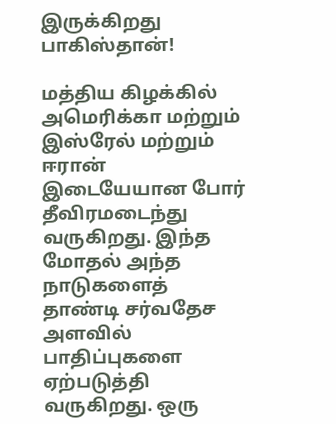இருக்கிறது பாகிஸ்தான்!

மத்திய கிழக்கில் அமெரிக்கா மற்றும் இஸ்ரேல் மற்றும் ஈரான் இடையேயான போர் தீவிரமடைந்து வருகிறது. இந்த மோதல் அந்த நாடுகளைத் தாண்டி சர்வதேச அளவில் பாதிப்புகளை ஏற்படுத்தி வருகிறது. ஒரு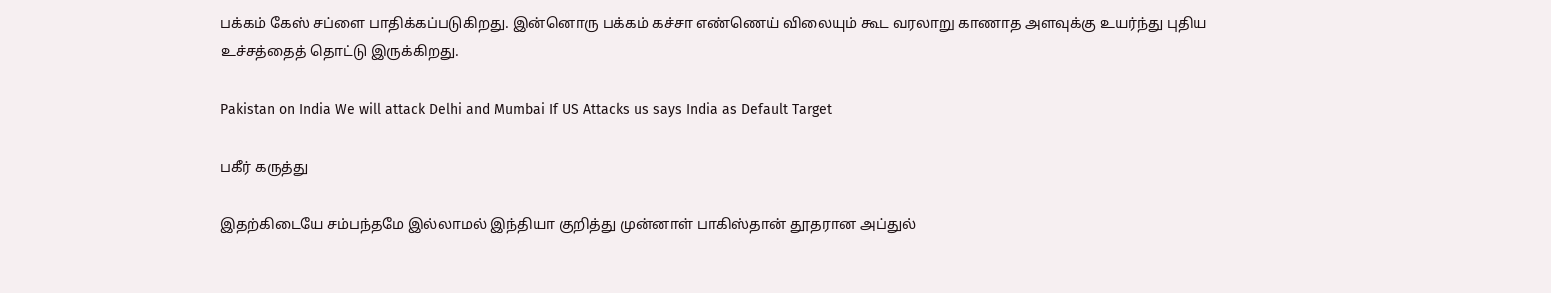பக்கம் கேஸ் சப்ளை பாதிக்கப்படுகிறது. இன்னொரு பக்கம் கச்சா எண்ணெய் விலையும் கூட வரலாறு காணாத அளவுக்கு உயர்ந்து புதிய உச்சத்தைத் தொட்டு இருக்கிறது.

Pakistan on India We will attack Delhi and Mumbai If US Attacks us says India as Default Target

பகீர் கருத்து

இதற்கிடையே சம்பந்தமே இல்லாமல் இந்தியா குறித்து முன்னாள் பாகிஸ்தான் தூதரான அப்துல்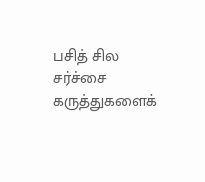பசித் சில சர்ச்சை கருத்துகளைக்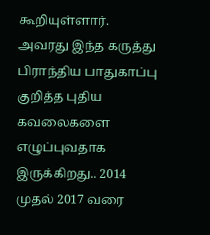கூறியுள்ளார். அவரது இந்த கருத்து பிராந்திய பாதுகாப்பு குறித்த புதிய கவலைகளை எழுப்புவதாக இருக்கிறது.. 2014 முதல் 2017 வரை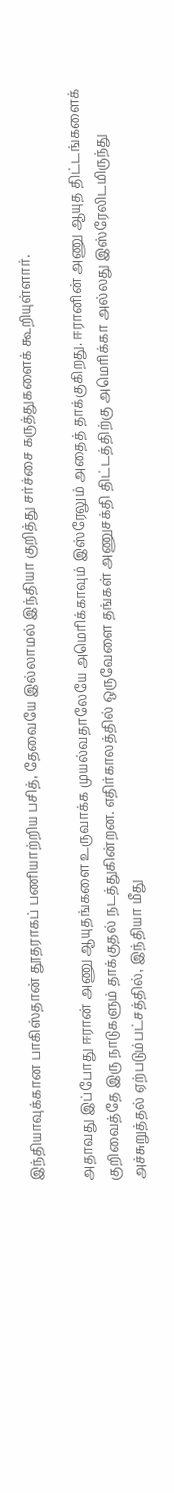இந்தியாவுக்கான பாகிஸ்தான் தூதராகப் பணியாற்றிய பசித், தேவையே இல்லாமல் இந்தியா குறித்து சர்ச்சை கருத்துகளைக் கூறியுள்ளார்.

அதாவது இப்போது ஈரான் அணு ஆயுதங்களை உருவாக்க முயல்வதாலேயே அமெரிக்காவும் இஸ்ரேலும் அதைத் தாக்குகிறது. ஈரானின் அணு ஆயுத திட்டங்களைக் குறிவைத்தே இரு நாடுகளும் தாக்குதல் நடத்துகின்றன. எதிர்காலத்தில் ஒருவேளை தங்கள் அணுசக்தி திட்டத்திற்கு அமெரிக்கா அல்லது இஸ்ரேலிடமிருந்து அச்சுறுத்தல் ஏற்படும்பட்சத்தில், இந்தியா மீது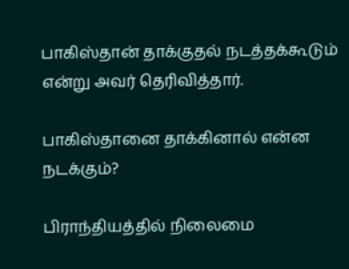பாகிஸ்தான் தாக்குதல் நடத்தக்கூடும் என்று அவர் தெரிவித்தார்.

பாகிஸ்தானை தாக்கினால் என்ன நடக்கும்?

பிராந்தியத்தில் நிலைமை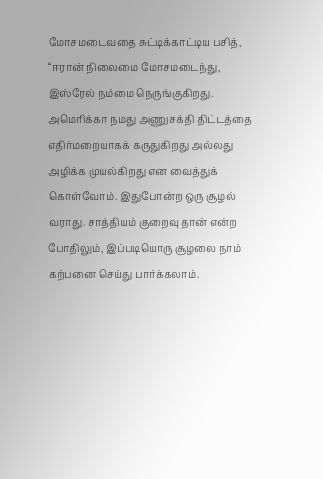மோசமடைவதை சுட்டிக்காட்டிய பசித், “ஈரான் நிலைமை மோசமடைந்து, இஸ்ரேல் நம்மை நெருங்குகிறது. அமெரிக்கா நமது அணுசக்தி திட்டத்தை எதிர்மறையாகக் கருதுகிறது அல்லது அழிக்க முயல்கிறது என வைத்துக் கொள்வோம். இதுபோன்ற ஒரு சூழல் வராது. சாத்தியம் குறைவு தான் என்ற போதிலும், இப்படியொரு சூழலை நாம் கற்பனை செய்து பார்க்கலாம்.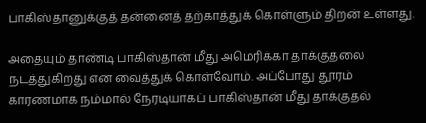பாகிஸ்தானுக்குத் தன்னைத் தற்காத்துக் கொள்ளும் திறன் உள்ளது.

அதையும் தாண்டி பாகிஸ்தான் மீது அமெரிக்கா தாக்குதலை நடத்துகிறது என வைத்துக் கொள்வோம். அப்போது தூரம் காரணமாக நம்மால் நேரடியாகப் பாகிஸ்தான் மீது தாக்குதல்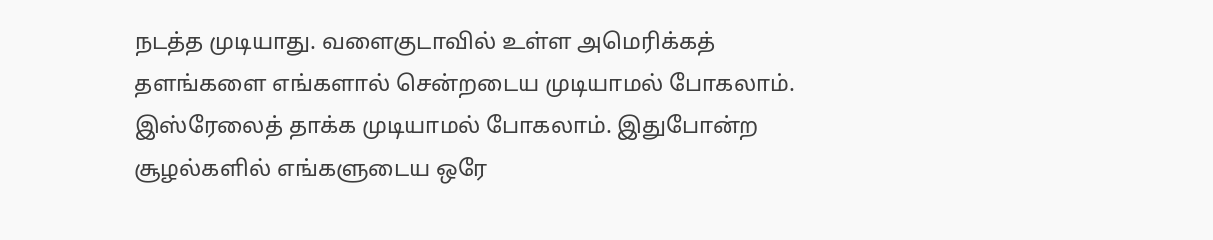நடத்த முடியாது. வளைகுடாவில் உள்ள அமெரிக்கத் தளங்களை எங்களால் சென்றடைய முடியாமல் போகலாம். இஸ்ரேலைத் தாக்க முடியாமல் போகலாம். இதுபோன்ற சூழல்களில் எங்களுடைய ஒரே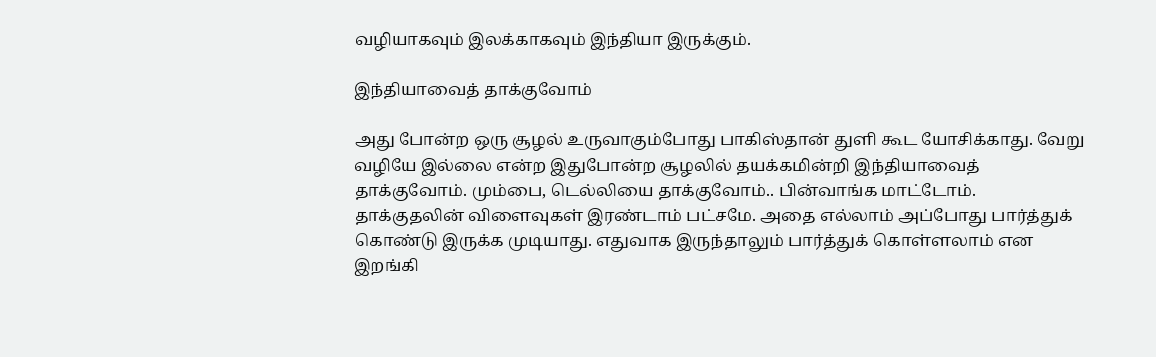வழியாகவும் இலக்காகவும் இந்தியா இருக்கும்.

இந்தியாவைத் தாக்குவோம்

அது போன்ற ஒரு சூழல் உருவாகும்போது பாகிஸ்தான் துளி கூட யோசிக்காது. வேறு வழியே இல்லை என்ற இதுபோன்ற சூழலில் தயக்கமின்றி இந்தியாவைத் தாக்குவோம். மும்பை, டெல்லியை தாக்குவோம்.. பின்வாங்க மாட்டோம். தாக்குதலின் விளைவுகள் இரண்டாம் பட்சமே. அதை எல்லாம் அப்போது பார்த்துக் கொண்டு இருக்க முடியாது. எதுவாக இருந்தாலும் பார்த்துக் கொள்ளலாம் என இறங்கி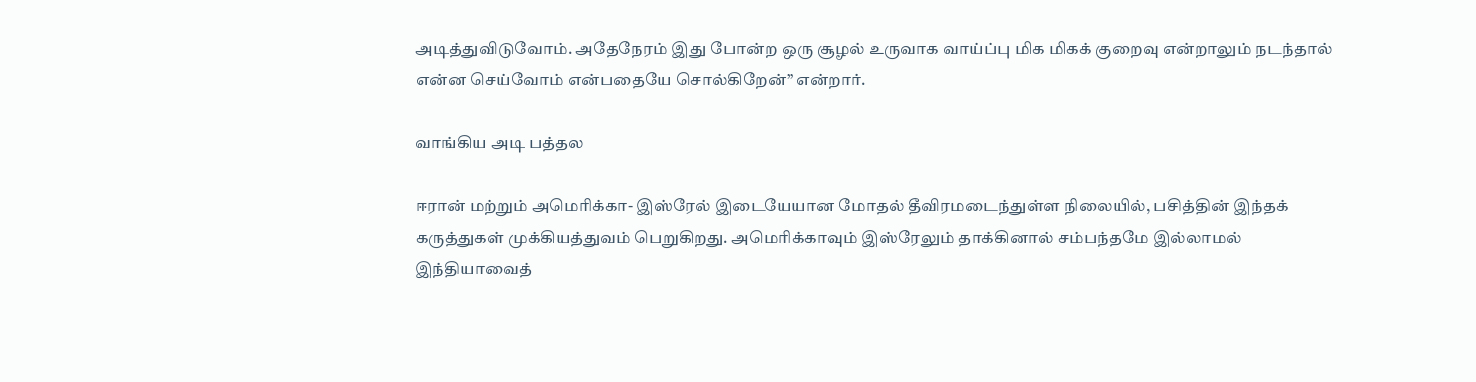அடித்துவிடுவோம். அதேநேரம் இது போன்ற ஒரு சூழல் உருவாக வாய்ப்பு மிக மிகக் குறைவு என்றாலும் நடந்தால் என்ன செய்வோம் என்பதையே சொல்கிறேன்” என்றார்.

வாங்கிய அடி பத்தல

ஈரான் மற்றும் அமெரிக்கா- இஸ்ரேல் இடையேயான மோதல் தீவிரமடைந்துள்ள நிலையில், பசித்தின் இந்தக் கருத்துகள் முக்கியத்துவம் பெறுகிறது. அமெரிக்காவும் இஸ்ரேலும் தாக்கினால் சம்பந்தமே இல்லாமல் இந்தியாவைத்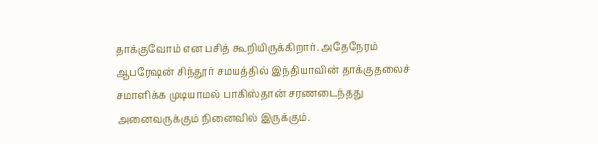தாக்குவோம் என பசித் கூறியிருக்கிறார். அதேநேரம் ஆபரேஷன் சிந்தூர் சமயத்தில் இந்தியாவின் தாக்குதலைச் சமாளிக்க முடியாமல் பாகிஸ்தான் சரணடைந்தது அனைவருக்கும் நினைவில் இருக்கும்.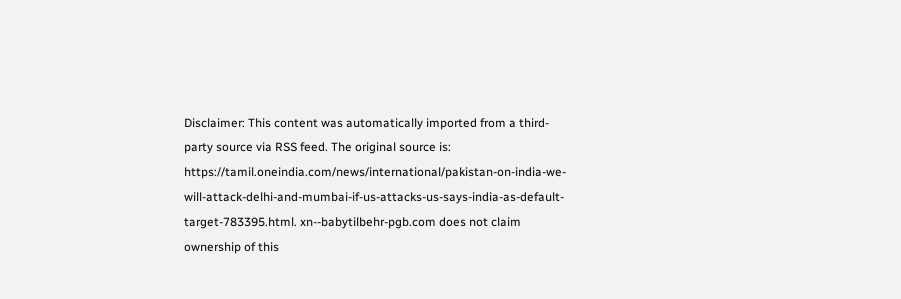Disclaimer: This content was automatically imported from a third-party source via RSS feed. The original source is: https://tamil.oneindia.com/news/international/pakistan-on-india-we-will-attack-delhi-and-mumbai-if-us-attacks-us-says-india-as-default-target-783395.html. xn--babytilbehr-pgb.com does not claim ownership of this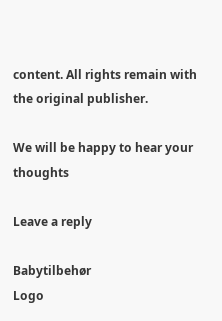content. All rights remain with the original publisher.

We will be happy to hear your thoughts

Leave a reply

Babytilbehør
Logo